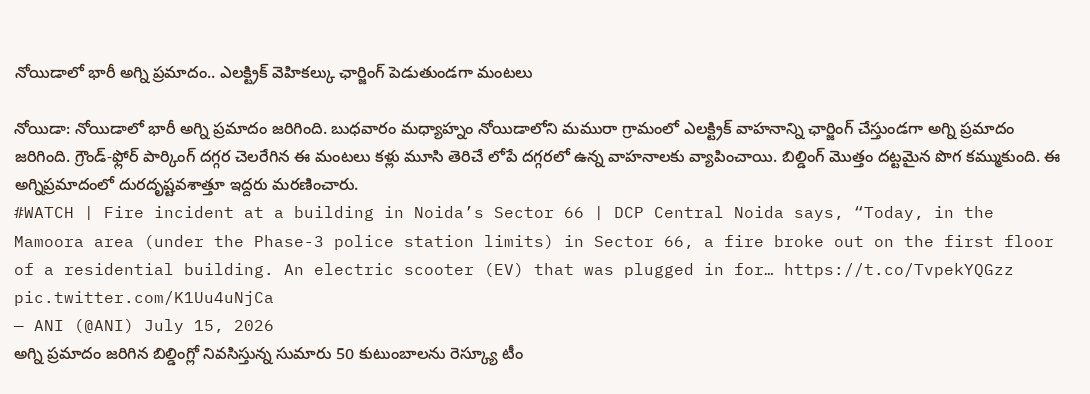నోయిడాలో భారీ అగ్ని ప్రమాదం.. ఎలక్ట్రిక్ వెహికల్కు ఛార్జింగ్ పెడుతుండగా మంటలు

నోయిడా: నోయిడాలో భారీ అగ్ని ప్రమాదం జరిగింది. బుధవారం మధ్యాహ్నం నోయిడాలోని మమురా గ్రామంలో ఎలక్ట్రిక్ వాహనాన్ని ఛార్జింగ్ చేస్తుండగా అగ్ని ప్రమాదం జరిగింది. గ్రౌండ్-ఫ్లోర్ పార్కింగ్ దగ్గర చెలరేగిన ఈ మంటలు కళ్లు మూసి తెరిచే లోపే దగ్గరలో ఉన్న వాహనాలకు వ్యాపించాయి. బిల్డింగ్ మొత్తం దట్టమైన పొగ కమ్ముకుంది. ఈ అగ్నిప్రమాదంలో దురదృష్టవశాత్తూ ఇద్దరు మరణించారు.
#WATCH | Fire incident at a building in Noida’s Sector 66 | DCP Central Noida says, “Today, in the Mamoora area (under the Phase-3 police station limits) in Sector 66, a fire broke out on the first floor of a residential building. An electric scooter (EV) that was plugged in for… https://t.co/TvpekYQGzz pic.twitter.com/K1Uu4uNjCa
— ANI (@ANI) July 15, 2026
అగ్ని ప్రమాదం జరిగిన బిల్డింగ్లో నివసిస్తున్న సుమారు 50 కుటుంబాలను రెస్క్యూ టీం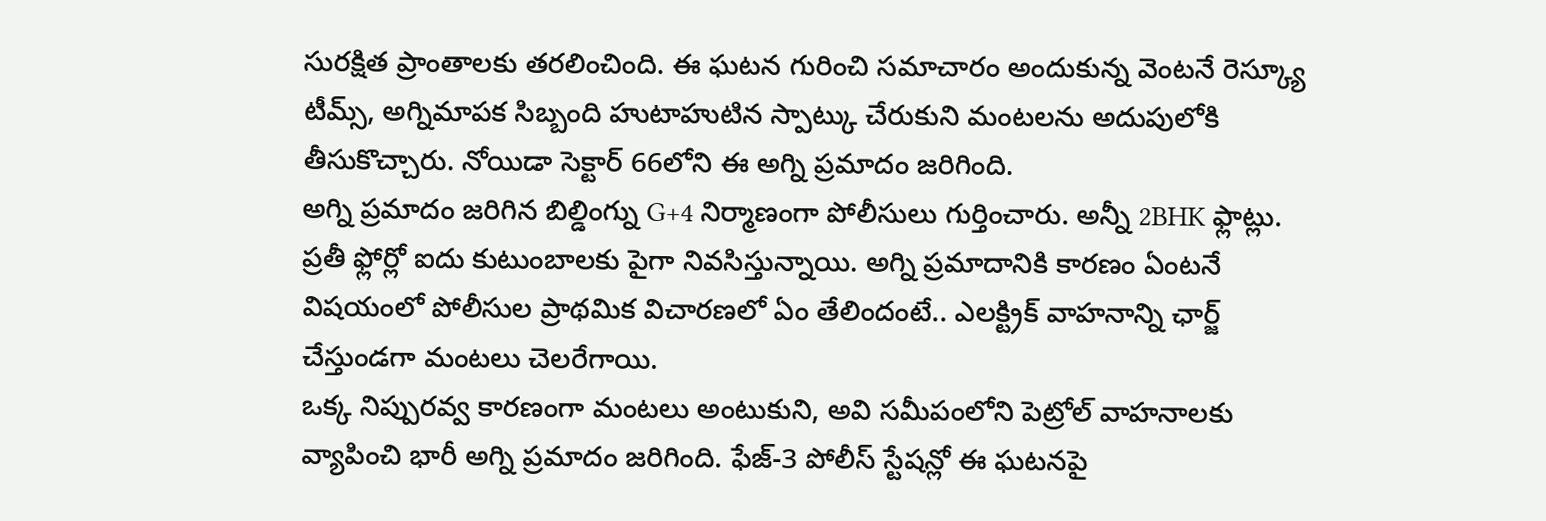సురక్షిత ప్రాంతాలకు తరలించింది. ఈ ఘటన గురించి సమాచారం అందుకున్న వెంటనే రెస్క్యూ టీమ్స్, అగ్నిమాపక సిబ్బంది హుటాహుటిన స్పాట్కు చేరుకుని మంటలను అదుపులోకి తీసుకొచ్చారు. నోయిడా సెక్టార్ 66లోని ఈ అగ్ని ప్రమాదం జరిగింది.
అగ్ని ప్రమాదం జరిగిన బిల్డింగ్ను G+4 నిర్మాణంగా పోలీసులు గుర్తించారు. అన్నీ 2BHK ఫ్లాట్లు. ప్రతీ ఫ్లోర్లో ఐదు కుటుంబాలకు పైగా నివసిస్తున్నాయి. అగ్ని ప్రమాదానికి కారణం ఏంటనే విషయంలో పోలీసుల ప్రాథమిక విచారణలో ఏం తేలిందంటే.. ఎలక్ట్రిక్ వాహనాన్ని ఛార్జ్ చేస్తుండగా మంటలు చెలరేగాయి.
ఒక్క నిప్పురవ్వ కారణంగా మంటలు అంటుకుని, అవి సమీపంలోని పెట్రోల్ వాహనాలకు వ్యాపించి భారీ అగ్ని ప్రమాదం జరిగింది. ఫేజ్-3 పోలీస్ స్టేషన్లో ఈ ఘటనపై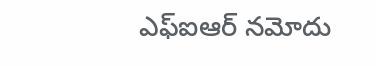ఎఫ్ఐఆర్ నమోదు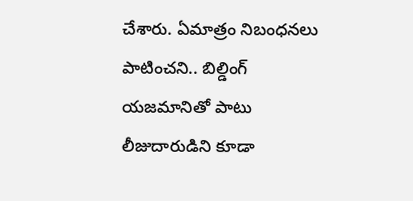చేశారు. ఏమాత్రం నిబంధనలు పాటించని.. బిల్డింగ్ యజమానితో పాటు లీజుదారుడిని కూడా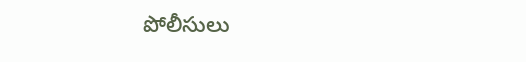పోలీసులు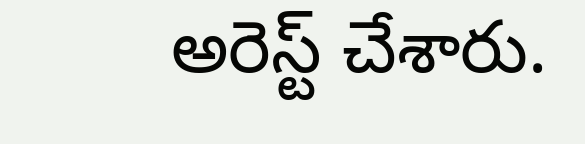అరెస్ట్ చేశారు.